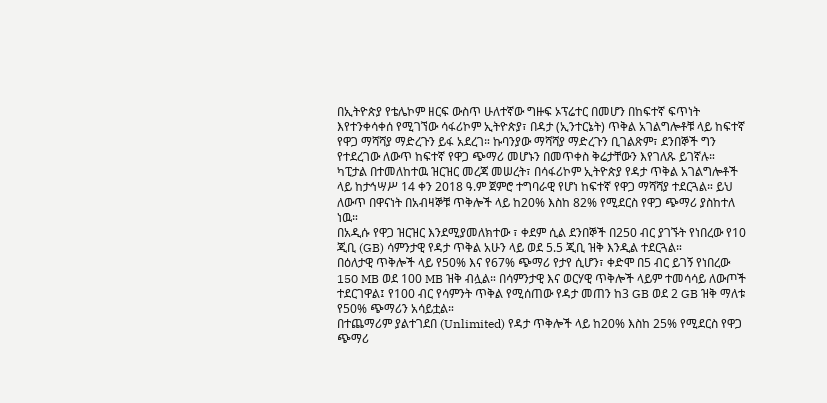በኢትዮጵያ የቴሌኮም ዘርፍ ውስጥ ሁለተኛው ግዙፍ ኦፕሬተር በመሆን በከፍተኛ ፍጥነት እየተንቀሳቀሰ የሚገኘው ሳፋሪኮም ኢትዮጵያ፣ በዳታ (ኢንተርኔት) ጥቅል አገልግሎቶቹ ላይ ከፍተኛ የዋጋ ማሻሻያ ማድረጉን ይፋ አደረገ። ኩባንያው ማሻሻያ ማድረጉን ቢገልጽም፣ ደንበኞች ግን የተደረገው ለውጥ ከፍተኛ የዋጋ ጭማሪ መሆኑን በመጥቀስ ቅሬታቸውን እየገለጹ ይገኛሉ።
ካፒታል በተመለከተዉ ዝርዝር መረጃ መሠረት፣ በሳፋሪኮም ኢትዮጵያ የዳታ ጥቅል አገልግሎቶች ላይ ከታኅሣሥ 14 ቀን 2018 ዓ.ም ጀምሮ ተግባራዊ የሆነ ከፍተኛ የዋጋ ማሻሻያ ተደርጓል። ይህ ለውጥ በዋናነት በአብዛኞቹ ጥቅሎች ላይ ከ20% እስከ 82% የሚደርስ የዋጋ ጭማሪ ያስከተለ ነዉ።
በአዲሱ የዋጋ ዝርዝር እንደሚያመለክተው ፣ ቀደም ሲል ደንበኞች በ250 ብር ያገኙት የነበረው የ10 ጂቢ (GB) ሳምንታዊ የዳታ ጥቅል አሁን ላይ ወደ 5.5 ጂቢ ዝቅ እንዲል ተደርጓል።
በዕለታዊ ጥቅሎች ላይ የ50% እና የ67% ጭማሪ የታየ ሲሆን፣ ቀድሞ በ5 ብር ይገኝ የነበረው 150 MB ወደ 100 MB ዝቅ ብሏል። በሳምንታዊ እና ወርሃዊ ጥቅሎች ላይም ተመሳሳይ ለውጦች ተደርገዋል፤ የ100 ብር የሳምንት ጥቅል የሚሰጠው የዳታ መጠን ከ3 GB ወደ 2 GB ዝቅ ማለቱ የ50% ጭማሪን አሳይቷል።
በተጨማሪም ያልተገደበ (Unlimited) የዳታ ጥቅሎች ላይ ከ20% እስከ 25% የሚደርስ የዋጋ ጭማሪ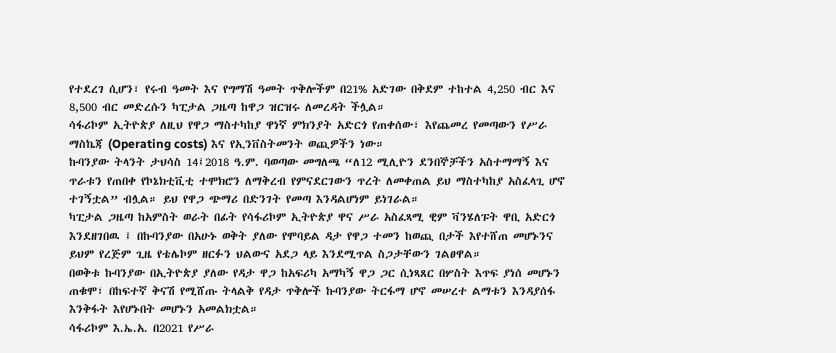የተደረገ ሲሆን፣ የሩብ ዓመት እና የግማሽ ዓመት ጥቅሎችም በ21% አድገው በቅደም ተከተል 4,250 ብር እና 8,500 ብር መድረሱን ካፒታል ጋዜጣ ከዋጋ ዝርዝሩ ለመረዳት ችሏል።
ሳፋሪኮም ኢትዮጵያ ለዚህ የዋጋ ማስተካከያ ዋነኛ ምክንያት አድርጎ የጠቀሰው፣ እየጨመረ የመጣውን የሥራ ማስኬጃ (Operating costs) እና የኢንቨስትመንት ወጪዎችን ነው።
ኩባንያው ትላንት ታህሳስ 14፤2018 ዓ.ም. ባወጣው መግለጫ “ለ12 ሚሊዮን ደንበኞቻችን አስተማማኝ እና ጥራቱን የጠበቀ የኮኔክቲቪቲ ተሞክሮን ለማቅረብ የምናደርገውን ጥረት ለመቀጠል ይህ ማስተካከያ አስፈላጊ ሆኖ ተገኝቷል” ብሏል። ይህ የዋጋ ጭማሪ በድንገት የመጣ እንዳልሆነም ይነገራል።
ካፒታል ጋዜጣ ከአምስት ወራት በፊት የሳፋሪኮም ኢትዮጵያ ዋና ሥራ አስፈጻሚ ዊም ቫንሄለፑት ዋቢ አድርጎ እንደዘገበዉ ፤ በኩባንያው በአሁኑ ወቅት ያለው የሞባይል ዳታ የዋጋ ተመን ከወጪ በታች እየተሸጠ መሆኑንና ይህም የረጅም ጊዜ የቴሌኮም ዘርፉን ህልውና አደጋ ላይ እንደሚጥል ስጋታቸውን ገልፀዋል።
በወቅቱ ኩባንያው በኢትዮጵያ ያለው የዳታ ዋጋ ከአፍሪካ አማካኝ ዋጋ ጋር ሲነጻጸር በሦስት እጥፍ ያነሰ መሆኑን ጠቁሞ፣ በከፍተኛ ቅናሽ የሚሸጡ ትላልቅ የዳታ ጥቅሎች ኩባንያው ትርፋማ ሆኖ መሠረተ ልማቱን እንዳያሰፋ እንቅፋት እየሆኑበት መሆኑን አመልክቷል።
ሳፋሪኮም እ.ኤ.አ. በ2021 የሥራ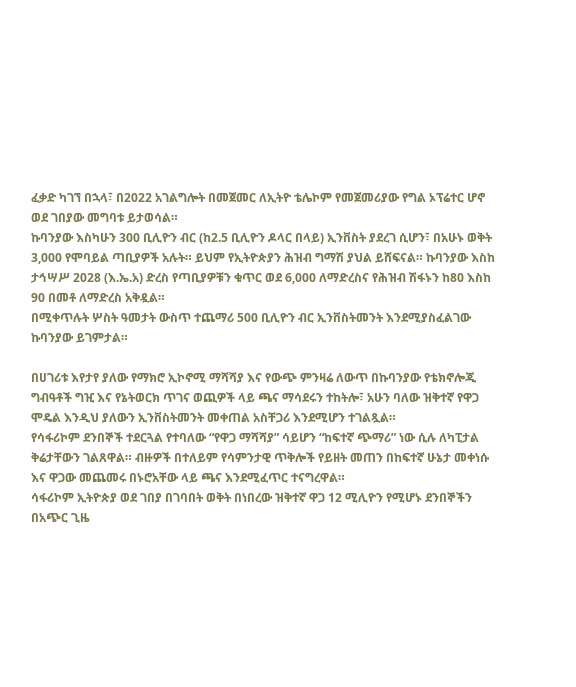ፈቃድ ካገኘ በኋላ፣ በ2022 አገልግሎት በመጀመር ለኢትዮ ቴሌኮም የመጀመሪያው የግል ኦፕሬተር ሆኖ ወደ ገበያው መግባቱ ይታወሳል።
ኩባንያው እስካሁን 300 ቢሊዮን ብር (ከ2.5 ቢሊዮን ዶላር በላይ) ኢንቨስት ያደረገ ሲሆን፣ በአሁኑ ወቅት 3,000 የሞባይል ጣቢያዎች አሉት። ይህም የኢትዮጵያን ሕዝብ ግማሽ ያህል ይሸፍናል። ኩባንያው እስከ ታኅሣሥ 2028 (እ.ኤ.አ) ድረስ የጣቢያዎቹን ቁጥር ወደ 6,000 ለማድረስና የሕዝብ ሽፋኑን ከ80 እስከ 90 በመቶ ለማድረስ አቅዷል።
በሚቀጥሉት ሦስት ዓመታት ውስጥ ተጨማሪ 500 ቢሊዮን ብር ኢንቨስትመንት እንደሚያስፈልገው ኩባንያው ይገምታል።

በሀገሪቱ እየታየ ያለው የማክሮ ኢኮኖሚ ማሻሻያ እና የውጭ ምንዛሬ ለውጥ በኩባንያው የቴክኖሎጂ ግብዓቶች ግዢ እና የኔትወርክ ጥገና ወጪዎች ላይ ጫና ማሳደሩን ተከትሎ፣ አሁን ባለው ዝቅተኛ የዋጋ ሞዴል እንዲህ ያለውን ኢንቨስትመንት መቀጠል አስቸጋሪ እንደሚሆን ተገልጿል።
የሳፋሪኮም ደንበኞች ተደርጓል የተባለው “የዋጋ ማሻሻያ” ሳይሆን “ከፍተኛ ጭማሪ” ነው ሲሉ ለካፒታል ቅሬታቸውን ገልጸዋል። ብዙዎች በተለይም የሳምንታዊ ጥቅሎች የይዘት መጠን በከፍተኛ ሁኔታ መቀነሱ እና ዋጋው መጨመሩ በኑሮአቸው ላይ ጫና እንደሚፈጥር ተናግረዋል።
ሳፋሪኮም ኢትዮጵያ ወደ ገበያ በገባበት ወቅት በነበረው ዝቅተኛ ዋጋ 12 ሚሊዮን የሚሆኑ ደንበኞችን በአጭር ጊዜ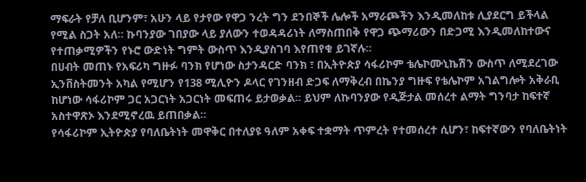ማፍራት የቻለ ቢሆንም፣ አሁን ላይ የታየው የዋጋ ንረት ግን ደንበኞች ሌሎች አማራጮችን እንዲመለከቱ ሊያደርግ ይችላል የሚል ስጋት አለ። ኩባንያው ገበያው ላይ ያለውን ተወዳዳሪነት ለማስጠበቅ የዋጋ ጭማሪውን በድጋሚ እንዲመለከተውና የተጠቃሚዎችን የኑሮ ውድነት ግምት ውስጥ እንዲያስገባ እየጠየቁ ይገኛሉ።
በሀብት መጠኑ የአፍሪካ ግዙፉ ባንክ የሆነው ስታንዳርድ ባንክ ፣ በኢትዮጵያ ሳፋሪኮም ቴሌኮሙኒኬሽን ውስጥ ለሚደረገው ኢንቨስትመንት አካል የሚሆን የ138 ሚሊዮን ዶላር የገንዘብ ድጋፍ ለማቅረብ በኬንያ ግዙፍ የቴሌኮም አገልግሎት አቅራቢ ከሆነው ሳፋሪኮም ጋር አጋርነት አጋርነት መፍጠሩ ይታወቃል። ይህም ለኩባንያው የዲጅታል መሰረተ ልማት ግንባታ ከፍተኛ አስተዋጽኦ እንደሚኖረዉ ይጠበቃል።
የሳፋሪኮም ኢትዮጵያ የባለቤትነት መዋቅር በተለያዩ ዓለም አቀፍ ተቋማት ጥምረት የተመሰረተ ሲሆን፣ ከፍተኛውን የባለቤትነት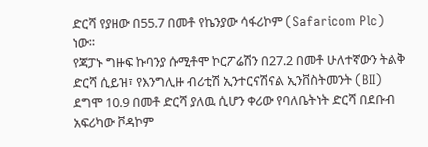ድርሻ የያዘው በ55.7 በመቶ የኬንያው ሳፋሪኮም (Safaricom Plc) ነው።
የጃፓኑ ግዙፍ ኩባንያ ሱሚቶሞ ኮርፖሬሽን በ27.2 በመቶ ሁለተኛውን ትልቅ ድርሻ ሲይዝ፣ የእንግሊዙ ብሪቲሽ ኢንተርናሽናል ኢንቨስትመንት (BII) ደግሞ 10.9 በመቶ ድርሻ ያለዉ ሲሆን ቀሪው የባለቤትነት ድርሻ በደቡብ አፍሪካው ቮዳኮም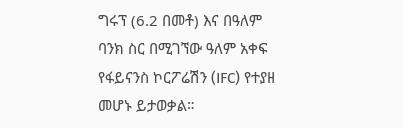ግሩፕ (6.2 በመቶ) እና በዓለም ባንክ ስር በሚገኘው ዓለም አቀፍ የፋይናንስ ኮርፖሬሽን (IFC) የተያዘ መሆኑ ይታወቃል።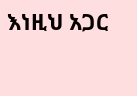እነዚህ አጋር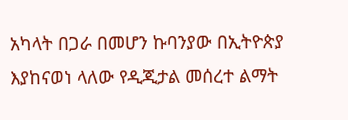አካላት በጋራ በመሆን ኩባንያው በኢትዮጵያ እያከናወነ ላለው የዲጂታል መሰረተ ልማት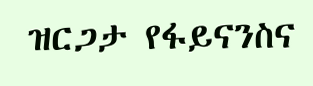ዝርጋታ የፋይናንስና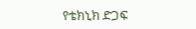የቴክኒክ ድጋፍ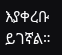እያቀረቡ ይገኛል።